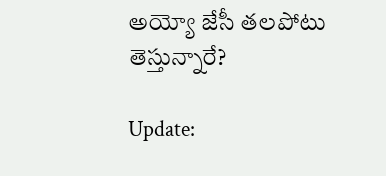అయ్యో జేసీ తలపోటు తెస్తున్నారే?

Update: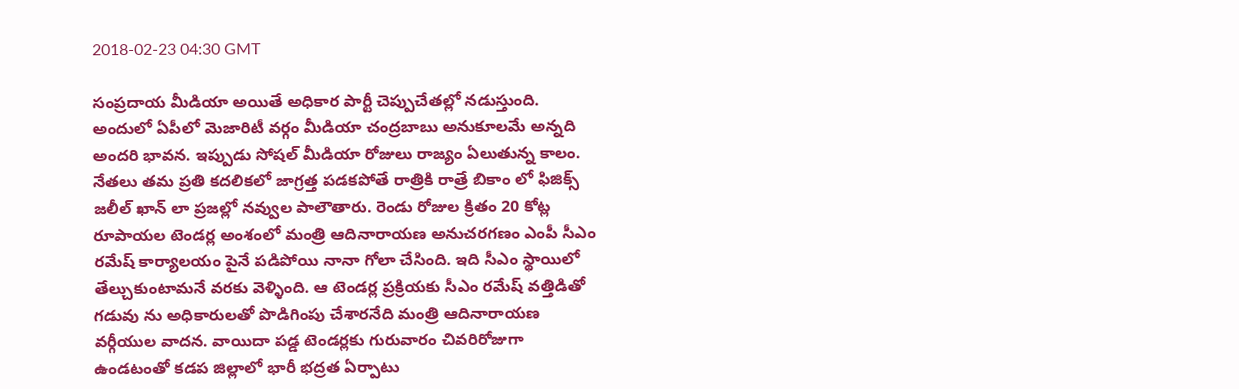2018-02-23 04:30 GMT

సంప్రదాయ మీడియా అయితే అధికార పార్టీ చెప్పుచేతల్లో నడుస్తుంది. అందులో ఏపీలో మెజారిటీ వర్గం మీడియా చంద్రబాబు అనుకూలమే అన్నది అందరి భావన. ఇప్పుడు సోషల్ మీడియా రోజులు రాజ్యం ఏలుతున్న కాలం. నేతలు తమ ప్రతి కదలికలో జాగ్రత్త పడకపోతే రాత్రికి రాత్రే బికాం లో ఫిజిక్స్ జలీల్ ఖాన్ లా ప్రజల్లో నవ్వుల పాలౌతారు. రెండు రోజుల క్రితం 20 కోట్ల రూపాయల టెండర్ల అంశంలో మంత్రి ఆదినారాయణ అనుచరగణం ఎంపీ సీఎం రమేష్ కార్యాలయం పైనే పడిపోయి నానా గోలా చేసింది. ఇది సీఎం స్థాయిలో తేల్చుకుంటామనే వరకు వెళ్ళింది. ఆ టెండర్ల ప్రక్రియకు సీఎం రమేష్ వత్తిడితో గడువు ను అధికారులతో పొడిగింపు చేశారనేది మంత్రి ఆదినారాయణ వర్గీయుల వాదన. వాయిదా పడ్డ టెండర్లకు గురువారం చివరిరోజుగా ఉండటంతో కడప జిల్లాలో భారీ భద్రత ఏర్పాటు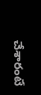చేశారంటే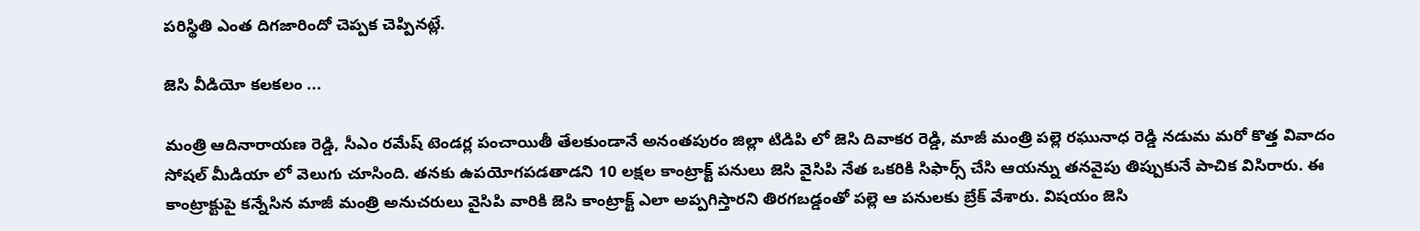పరిస్థితి ఎంత దిగజారిందో చెప్పక చెప్పినట్లే.

జెసి వీడియో కలకలం ...

మంత్రి ఆదినారాయణ రెడ్డి, సీఎం రమేష్ టెండర్ల పంచాయితీ తేలకుండానే అనంతపురం జిల్లా టిడిపి లో జెసి దివాకర రెడ్డి, మాజీ మంత్రి పల్లె రఘునాధ రెడ్డి నడుమ మరో కొత్త వివాదం సోషల్ మీడియా లో వెలుగు చూసింది. తనకు ఉపయోగపడతాడని 10 లక్షల కాంట్రాక్ట్ పనులు జెసి వైసిపి నేత ఒకరికి సిఫార్స్ చేసి ఆయన్ను తనవైపు తిప్పుకునే పాచిక విసిరారు. ఈ కాంట్రాక్టుపై కన్నేసిన మాజీ మంత్రి అనుచరులు వైసిపి వారికి జెసి కాంట్రాక్ట్ ఎలా అప్పగిస్తారని తిరగబడ్డంతో పల్లె ఆ పనులకు బ్రేక్ వేశారు. విషయం జెసి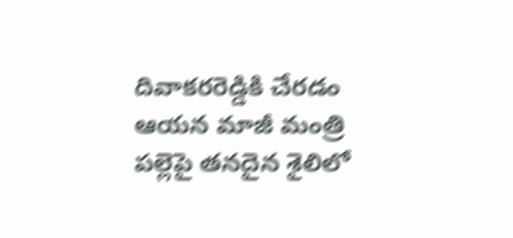దివాకరరెడ్డికి చేరడం ఆయన మాజీ మంత్రి పల్లెపై తనదైన శైలిలో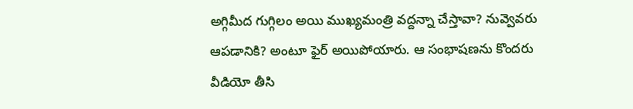అగ్గిమీద గుగ్గిలం అయి ముఖ్యమంత్రి వద్దన్నా చేస్తావా? నువ్వెవరు ఆపడానికి? అంటూ ఫైర్ అయిపోయారు. ఆ సంభాషణను కొందరు వీడియో తీసి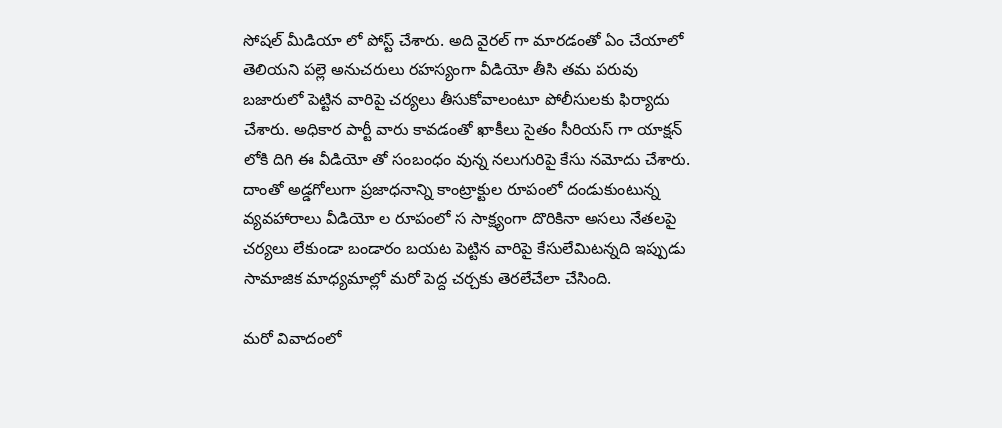సోషల్ మీడియా లో పోస్ట్ చేశారు. అది వైరల్ గా మారడంతో ఏం చేయాలో తెలియని పల్లె అనుచరులు రహస్యంగా వీడియో తీసి తమ పరువు బజారులో పెట్టిన వారిపై చర్యలు తీసుకోవాలంటూ పోలీసులకు ఫిర్యాదు చేశారు. అధికార పార్టీ వారు కావడంతో ఖాకీలు సైతం సీరియస్ గా యాక్షన్ లోకి దిగి ఈ వీడియో తో సంబంధం వున్న నలుగురిపై కేసు నమోదు చేశారు. దాంతో అడ్డగోలుగా ప్రజాధనాన్ని కాంట్రాక్టుల రూపంలో దండుకుంటున్న వ్యవహారాలు వీడియో ల రూపంలో స సాక్ష్యంగా దొరికినా అసలు నేతలపై చర్యలు లేకుండా బండారం బయట పెట్టిన వారిపై కేసులేమిటన్నది ఇప్పుడు సామాజిక మాధ్యమాల్లో మరో పెద్ద చర్చకు తెరలేచేలా చేసింది.

మరో వివాదంలో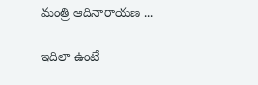మంత్రి ఆదినారాయణ ...

ఇదిలా ఉంటే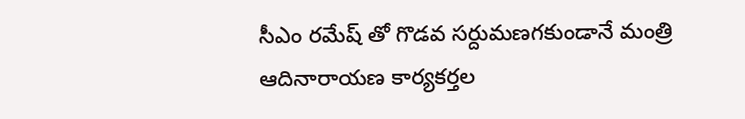సీఎం రమేష్ తో గొడవ సర్దుమణగకుండానే మంత్రి ఆదినారాయణ కార్యకర్తల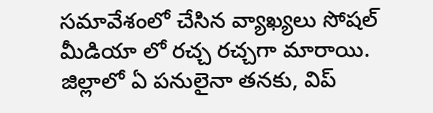సమావేశంలో చేసిన వ్యాఖ్యలు సోషల్ మీడియా లో రచ్చ రచ్చగా మారాయి. జిల్లాలో ఏ పనులైనా తనకు, విప్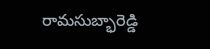రామసుబ్భారెడ్డి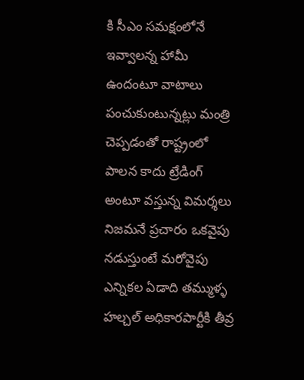కి సీఎం సమక్షంలోనే ఇవ్వాలన్న హామీ ఉందంటూ వాటాలు పంచుకుంటున్నట్లు మంత్రి చెప్పడంతో రాష్ట్రంలో పాలన కాదు ట్రేడింగ్ అంటూ వస్తున్న విమర్శలు నిజమనే ప్రచారం ఒకవైపు నడుస్తుంటే మరోవైపు ఎన్నికల ఏడాది తమ్ముళ్ళ హల్చల్ అధికారపార్టీకి తీవ్ర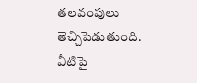తలవంపులు తెచ్చిపెడుతుంది. వీటిపై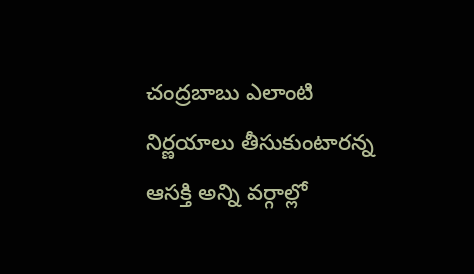చంద్రబాబు ఎలాంటి నిర్ణయాలు తీసుకుంటారన్న ఆసక్తి అన్ని వర్గాల్లో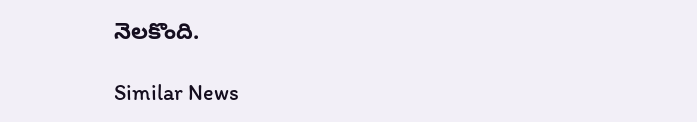నెలకొంది.

Similar News